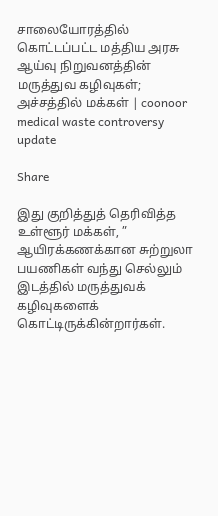சாலையோரத்தில் கொட்டப்பட்ட மத்திய அரசு ஆய்வு நிறுவனத்தின் மருத்துவ கழிவுகள்; அச்சத்தில் மக்கள் | coonoor medical waste controversy update

Share

இது குறித்துத் தெரிவித்த உள்ளூர் மக்கள், ” ஆயிரக்கணக்கான சுற்றுலா பயணிகள் வந்து செல்லும் இடத்தில் மருத்துவக் கழிவுகளைக் கொட்டிருக்கின்றார்கள்.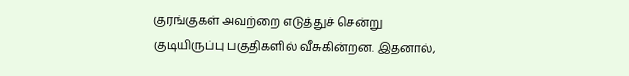குரங்குகள் அவற்றை எடுத்துச் சென்று குடியிருப்பு பகுதிகளில் வீசுகின்றன. இதனால்,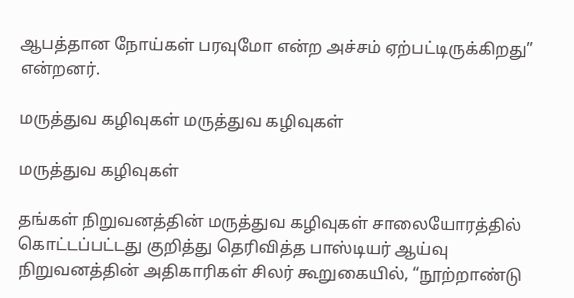ஆபத்தான நோய்கள் பரவுமோ என்ற அச்சம் ஏற்பட்டிருக்கிறது” என்றனர்.

மருத்துவ கழிவுகள் மருத்துவ கழிவுகள்

மருத்துவ கழிவுகள்

தங்கள் நிறுவனத்தின் மருத்துவ கழிவுகள் சாலையோரத்தில் கொட்டப்பட்டது குறித்து தெரிவித்த பாஸ்டியர் ஆய்வு நிறுவனத்தின் அதிகாரிகள் சிலர் கூறுகையில், “நூற்றாண்டு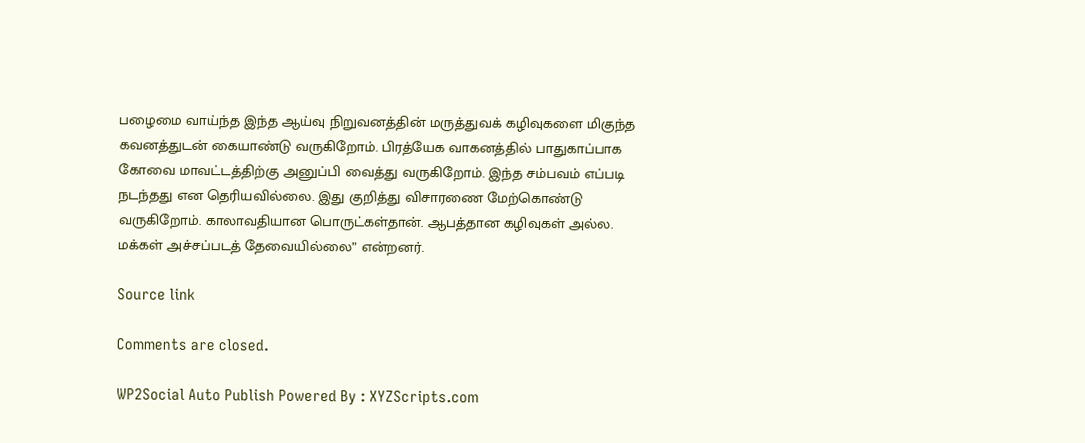பழைமை வாய்ந்த இந்த ஆய்வு நிறுவனத்தின் மருத்துவக் கழிவுகளை மிகுந்த கவனத்துடன் கையாண்டு வருகிறோம். பிரத்யேக வாகனத்தில் பாதுகாப்பாக கோவை மாவட்டத்திற்கு அனுப்பி வைத்து வருகிறோம். இந்த சம்பவம் எப்படி நடந்தது என தெரியவில்லை. இது குறித்து விசாரணை மேற்கொண்டு வருகிறோம். காலாவதியான பொருட்கள்தான். ஆபத்தான கழிவுகள் அல்ல. மக்கள் அச்சப்படத் தேவையில்லை” என்றனர்.

Source link

Comments are closed.

WP2Social Auto Publish Powered By : XYZScripts.com